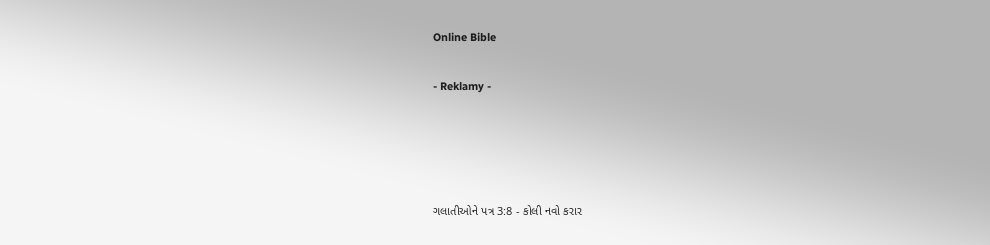Online Bible

- Reklamy -




ગલાતીઓને પત્ર 3:8 - કોલી નવો કરાર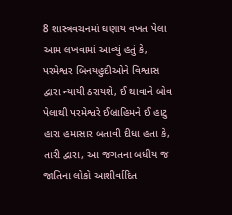8 શાસ્ત્રવચનમાં ઘણાય વખત પેલા આમ લખવામાં આવ્યું હતું કે, પરમેશ્વર બિનયહુદીઓને વિશ્વાસ દ્વારા ન્યાયી ઠરાયશે, ઈ થાવાને બોવ પેલાથી પરમેશ્વરે ઈબ્રાહિમને ઈ હાટુ હારા હમાસાર બતાવી દીધા હતા કે, તારી દ્વારા, આ જગતના બધીય જ જાતિના લોકો આશીર્વાદિત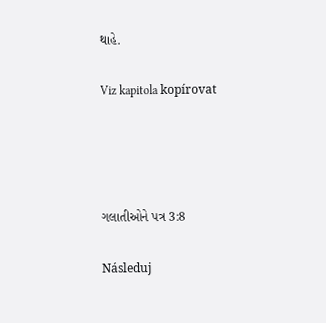થાહે.

Viz kapitola kopírovat




ગલાતીઓને પત્ર 3:8

Následuj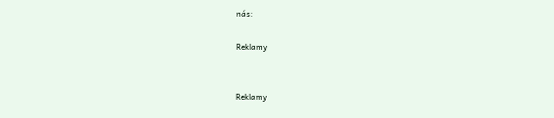nás:

Reklamy


Reklamy